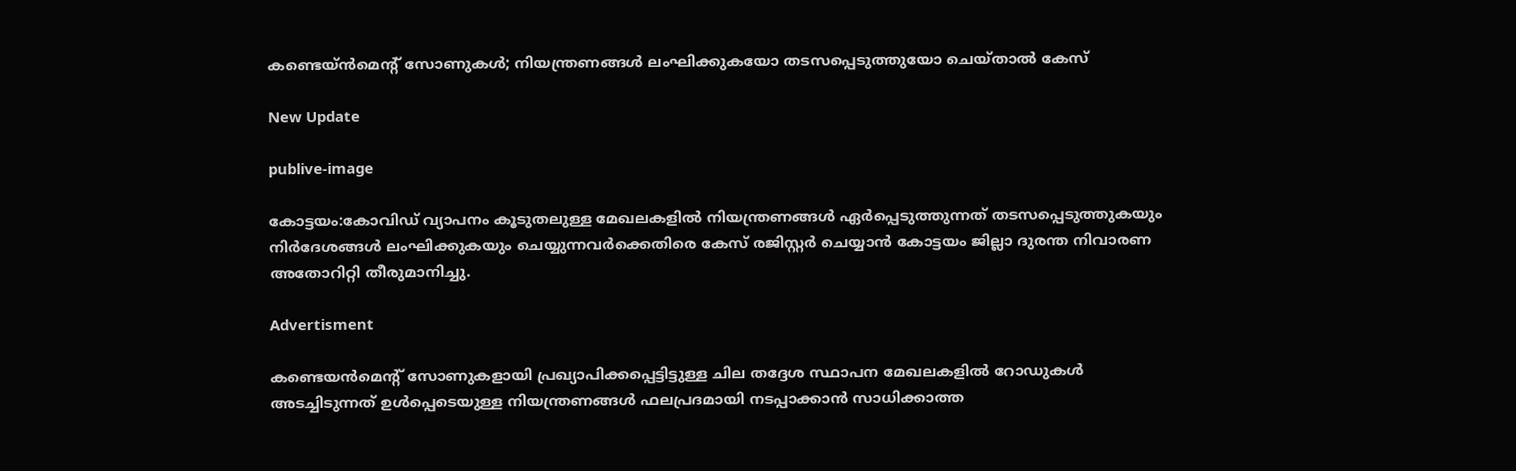കണ്ടെയ്ന്‍മെൻ്റ് സോണുകള്‍; നിയന്ത്രണങ്ങള്‍ ലംഘിക്കുകയോ തടസപ്പെടുത്തുയോ ചെയ്താല്‍ കേസ്

New Update

publive-image

കോട്ടയം:കോവിഡ് വ്യാപനം കൂടുതലുള്ള മേഖലകളില്‍ നിയന്ത്രണങ്ങള്‍ ഏര്‍പ്പെടുത്തുന്നത് തടസപ്പെടുത്തുകയും നിര്‍ദേശങ്ങള്‍ ലംഘിക്കുകയും ചെയ്യുന്നവര്‍ക്കെതിരെ കേസ് രജിസ്റ്റര്‍ ചെയ്യാന്‍ കോട്ടയം ജില്ലാ ദുരന്ത നിവാരണ അതോറിറ്റി തീരുമാനിച്ചു.

Advertisment

കണ്ടെയന്‍മെന്‍റ് സോണുകളായി പ്രഖ്യാപിക്കപ്പെട്ടിട്ടുള്ള ചില തദ്ദേശ സ്ഥാപന മേഖലകളില്‍ റോഡുകള്‍ അടച്ചിടുന്നത് ഉള്‍പ്പെടെയുള്ള നിയന്ത്രണങ്ങള്‍ ഫലപ്രദമായി നടപ്പാക്കാന്‍ സാധിക്കാത്ത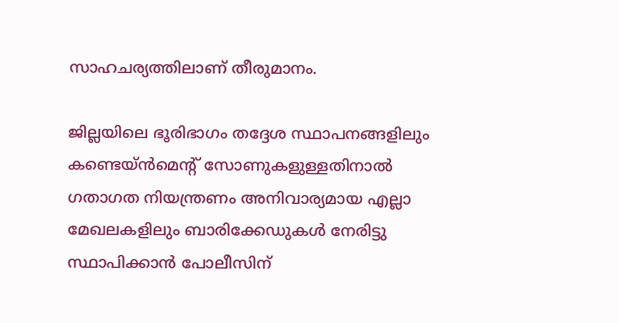സാഹചര്യത്തിലാണ് തീരുമാനം.

ജില്ലയിലെ ഭൂരിഭാഗം തദ്ദേശ സ്ഥാപനങ്ങളിലും കണ്ടെയ്ന്‍മെന്റ് സോണുകളുള്ളതിനാല്‍ ഗതാഗത നിയന്ത്രണം അനിവാര്യമായ എല്ലാ മേഖലകളിലും ബാരിക്കേഡുകള്‍ നേരിട്ടു സ്ഥാപിക്കാന്‍ പോലീസിന്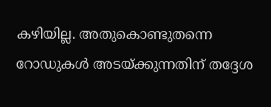കഴിയില്ല. അതുകൊണ്ടുതന്നെ റോഡുകള്‍ അടയ്ക്കുന്നതിന് തദ്ദേശ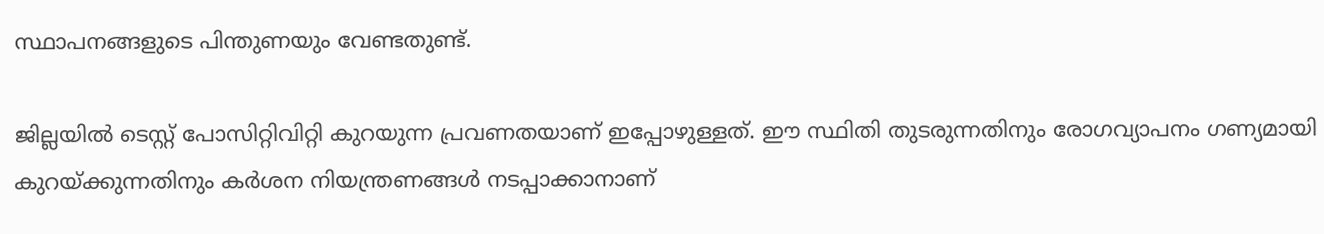സ്ഥാപനങ്ങളുടെ പിന്തുണയും വേണ്ടതുണ്ട്.

ജില്ലയില്‍ ടെസ്റ്റ് പോസിറ്റിവിറ്റി കുറയുന്ന പ്രവണതയാണ് ഇപ്പോഴുള്ളത്. ഈ സ്ഥിതി തുടരുന്നതിനും രോഗവ്യാപനം ഗണ്യമായി കുറയ്ക്കുന്നതിനും കര്‍ശന നിയന്ത്രണങ്ങള്‍ നടപ്പാക്കാനാണ്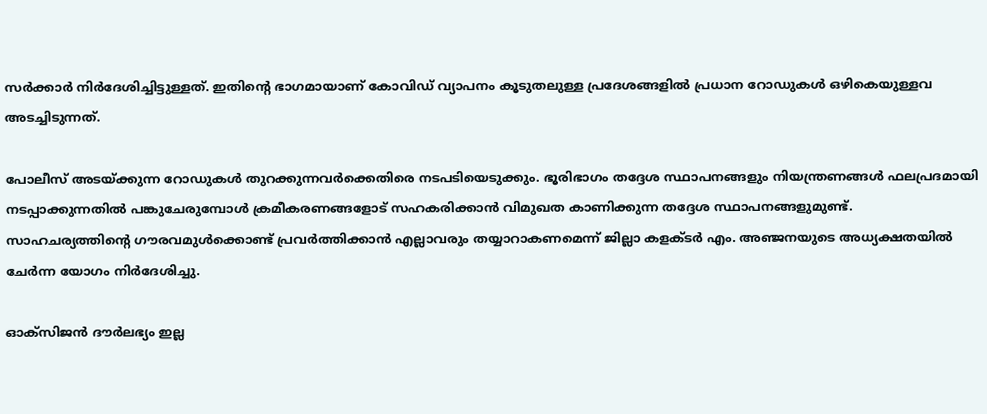സര്‍ക്കാര്‍ നിര്‍ദേശിച്ചിട്ടുള്ളത്. ഇതിന്‍റെ ഭാഗമായാണ് കോവിഡ് വ്യാപനം കൂടുതലുള്ള പ്രദേശങ്ങളില്‍ പ്രധാന റോഡുകള്‍ ഒഴികെയുള്ളവ അടച്ചിടുന്നത്.

പോലീസ് അടയ്ക്കുന്ന റോഡുകള്‍ തുറക്കുന്നവര്‍ക്കെതിരെ നടപടിയെടുക്കും. ഭൂരിഭാഗം തദ്ദേശ സ്ഥാപനങ്ങളും നിയന്ത്രണങ്ങള്‍ ഫലപ്രദമായി നടപ്പാക്കുന്നതില്‍ പങ്കുചേരുമ്പോള്‍ ക്രമീകരണങ്ങളോട് സഹകരിക്കാന്‍ വിമുഖത കാണിക്കുന്ന തദ്ദേശ സ്ഥാപനങ്ങളുമുണ്ട്.
സാഹചര്യത്തിന്‍റെ ഗൗരവമുള്‍ക്കൊണ്ട് പ്രവര്‍ത്തിക്കാന്‍ എല്ലാവരും തയ്യാറാകണമെന്ന് ജില്ലാ കളക്ടര്‍ എം. അഞ്ജനയുടെ അധ്യക്ഷതയില്‍ ചേര്‍ന്ന യോഗം നിര്‍ദേശിച്ചു.

ഓക്‌സിജന്‍ ദൗര്‍ലഭ്യം ഇല്ല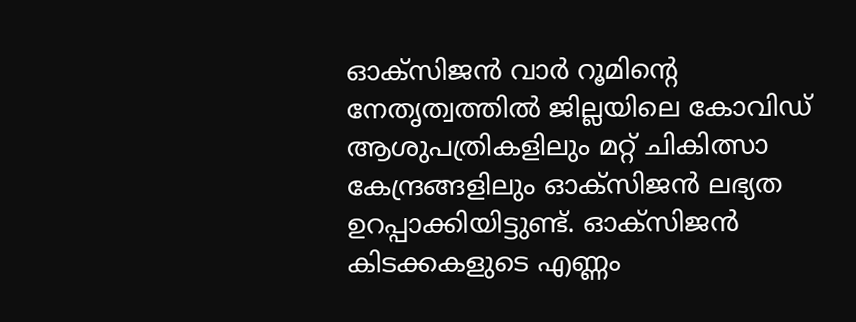ഓക്‌സിജന്‍ വാര്‍ റൂമിന്റെ നേതൃത്വത്തില്‍ ജില്ലയിലെ കോവിഡ് ആശുപത്രികളിലും മറ്റ് ചികിത്സാ കേന്ദ്രങ്ങളിലും ഓക്‌സിജന്‍ ലഭ്യത ഉറപ്പാക്കിയിട്ടുണ്ട്. ഓക്‌സിജന്‍ കിടക്കകളുടെ എണ്ണം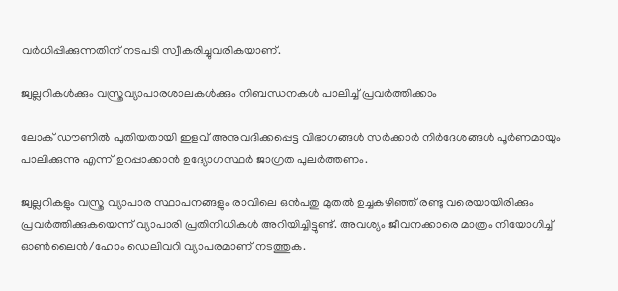വര്‍ധിപ്പിക്കുന്നതിന് നടപടി സ്വീകരിച്ചുവരികയാണ്.

ജ്വല്ലറികള്‍ക്കും വസ്ത്രവ്യാപാരശാലകള്‍ക്കും നിബന്ധനകള്‍ പാലിച്ച് പ്രവര്‍ത്തിക്കാം

ലോക് ഡൗണില്‍ പുതിയതായി ഇളവ് അനുവദിക്കപ്പെട്ട വിഭാഗങ്ങള്‍ സര്‍ക്കാര്‍ നിര്‍ദേശങ്ങള്‍ പൂര്‍ണമായും പാലിക്കുന്നു എന്ന് ഉറപ്പാക്കാന്‍ ഉദ്യോഗസ്ഥര്‍ ജാഗ്രത പുലര്‍ത്തണം.

ജ്വല്ലറികളും വസ്ത്ര വ്യാപാര സ്ഥാപനങ്ങളും രാവിലെ ഒന്‍പതു മുതല്‍ ഉച്ചകഴിഞ്ഞ് രണ്ടു വരെയായിരിക്കും പ്രവര്‍ത്തിക്കുകയെന്ന് വ്യാപാരി പ്രതിനിധികള്‍ അറിയിച്ചിട്ടുണ്ട്. അവശ്യം ജീവനക്കാരെ മാത്രം നിയോഗിച്ച് ഓണ്‍ലൈന്‍/ഹോം ഡെലിവറി വ്യാപരമാണ് നടത്തുക.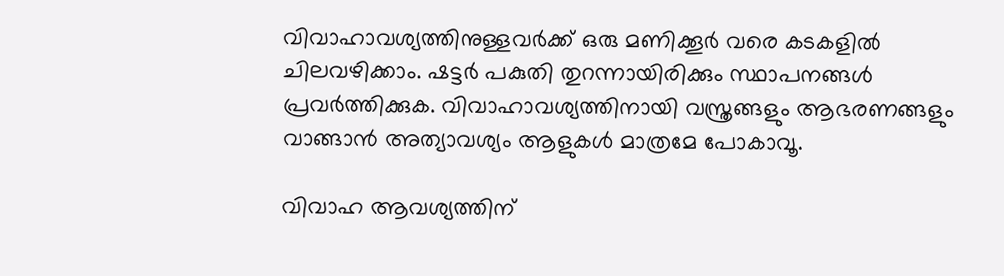വിവാഹാവശ്യത്തിനുള്ളവര്‍ക്ക് ഒരു മണിക്കൂര്‍ വരെ കടകളില്‍ ചിലവഴിക്കാം. ഷട്ടര്‍ പകുതി തുറന്നായിരിക്കും സ്ഥാപനങ്ങള്‍ പ്രവര്‍ത്തിക്കുക. വിവാഹാവശ്യത്തിനായി വസ്ത്രങ്ങളും ആഭരണങ്ങളും വാങ്ങാന്‍ അത്യാവശ്യം ആളുകള്‍ മാത്രമേ പോകാവൂ.

വിവാഹ ആവശ്യത്തിന്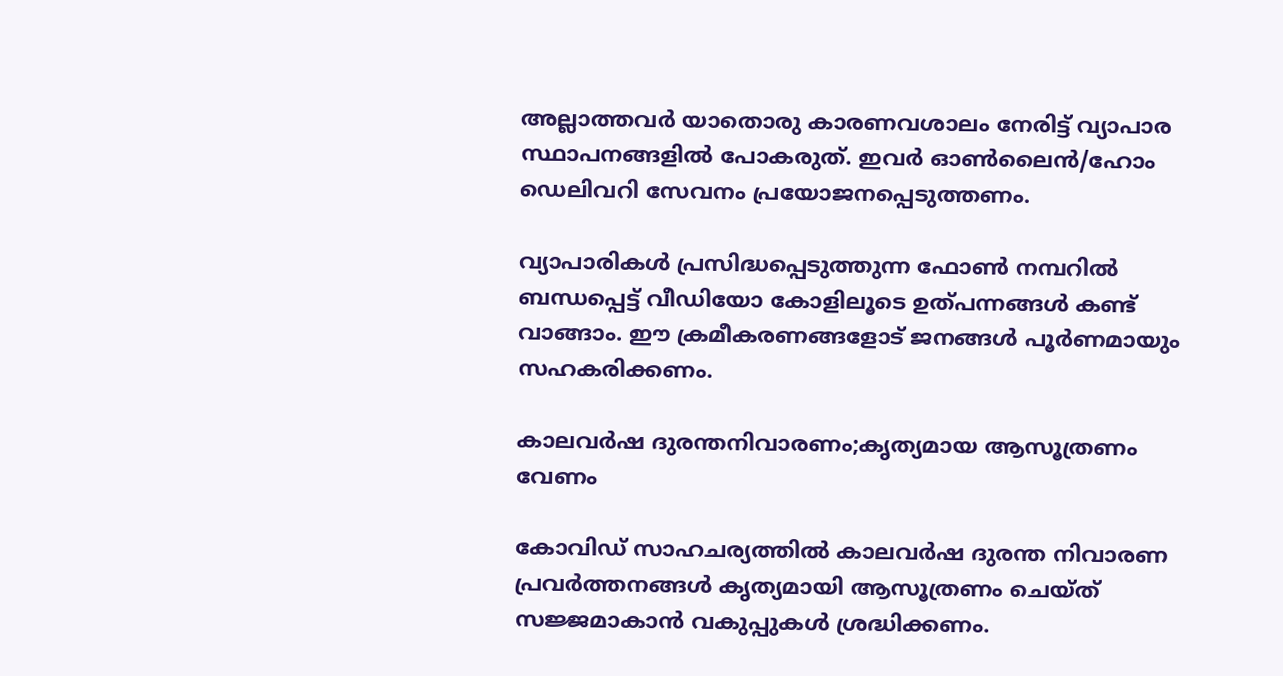അല്ലാത്തവര്‍ യാതൊരു കാരണവശാലം നേരിട്ട് വ്യാപാര സ്ഥാപനങ്ങളില്‍ പോകരുത്. ഇവര്‍ ഓണ്‍ലൈന്‍/ഹോം ഡെലിവറി സേവനം പ്രയോജനപ്പെടുത്തണം.

വ്യാപാരികള്‍ പ്രസിദ്ധപ്പെടുത്തുന്ന ഫോണ്‍ നമ്പറില്‍ ബന്ധപ്പെട്ട് വീഡിയോ കോളിലൂടെ ഉത്പന്നങ്ങള്‍ കണ്ട് വാങ്ങാം. ഈ ക്രമീകരണങ്ങളോട് ജനങ്ങള്‍ പൂര്‍ണമായും സഹകരിക്കണം.

കാലവര്‍ഷ ദുരന്തനിവാരണം;കൃത്യമായ ആസൂത്രണം വേണം

കോവിഡ് സാഹചര്യത്തില്‍ കാലവര്‍ഷ ദുരന്ത നിവാരണ പ്രവര്‍ത്തനങ്ങള്‍ കൃത്യമായി ആസൂത്രണം ചെയ്ത് സജ്ജമാകാന്‍ വകുപ്പുകള്‍ ശ്രദ്ധിക്കണം.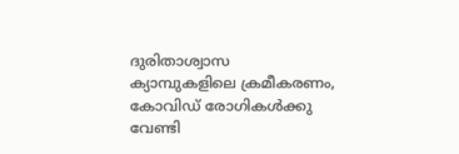ദുരിതാശ്വാസ ക്യാമ്പുകളിലെ ക്രമീകരണം, കോവിഡ് രോഗികള്‍ക്കു വേണ്ടി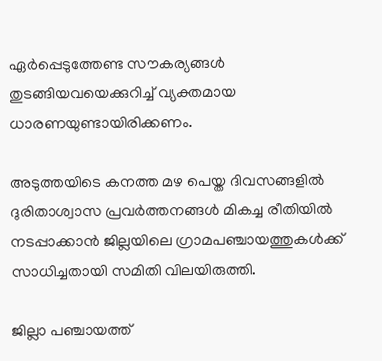ഏര്‍പ്പെടുത്തേണ്ട സൗകര്യങ്ങള്‍ തുടങ്ങിയവയെക്കുറിച്ച് വ്യക്തമായ ധാരണയുണ്ടായിരിക്കണം.

അടുത്തയിടെ കനത്ത മഴ പെയ്ത ദിവസങ്ങളില്‍ ദുരിതാശ്വാസ പ്രവര്‍ത്തനങ്ങള്‍ മികച്ച രീതിയില്‍ നടപ്പാക്കാന്‍ ജില്ലയിലെ ഗ്രാമപഞ്ചായത്തുകള്‍ക്ക് സാധിച്ചതായി സമിതി വിലയിരുത്തി.

ജില്ലാ പഞ്ചായത്ത്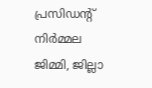പ്രസിഡന്റ് നിര്‍മ്മല ജിമ്മി, ജില്ലാ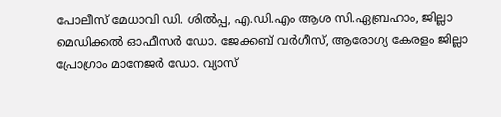പോലീസ് മേധാവി ഡി. ശില്‍പ്പ, എ.ഡി.എം ആശ സി.ഏബ്രഹാം, ജില്ലാ മെഡിക്കല്‍ ഓഫീസര്‍ ഡോ. ജേക്കബ് വര്‍ഗീസ്, ആരോഗ്യ കേരളം ജില്ലാ പ്രോഗ്രാം മാനേജര്‍ ഡോ. വ്യാസ്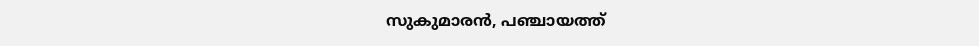സുകുമാരന്‍, പഞ്ചായത്ത്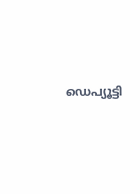ഡെപ്യൂട്ടി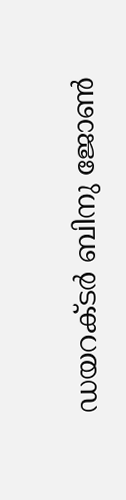ഡയറക്ടര്‍ ബിനു ജോണ്‍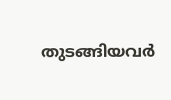തുടങ്ങിയവര്‍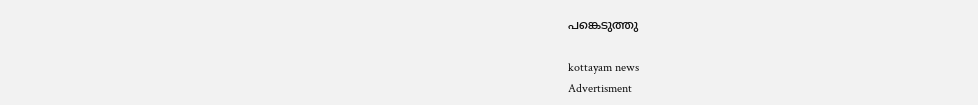പങ്കെടുത്തു

kottayam news
Advertisment